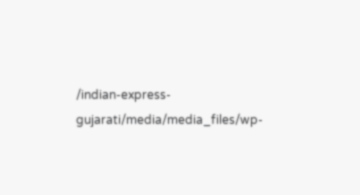/indian-express-gujarati/media/media_files/wp-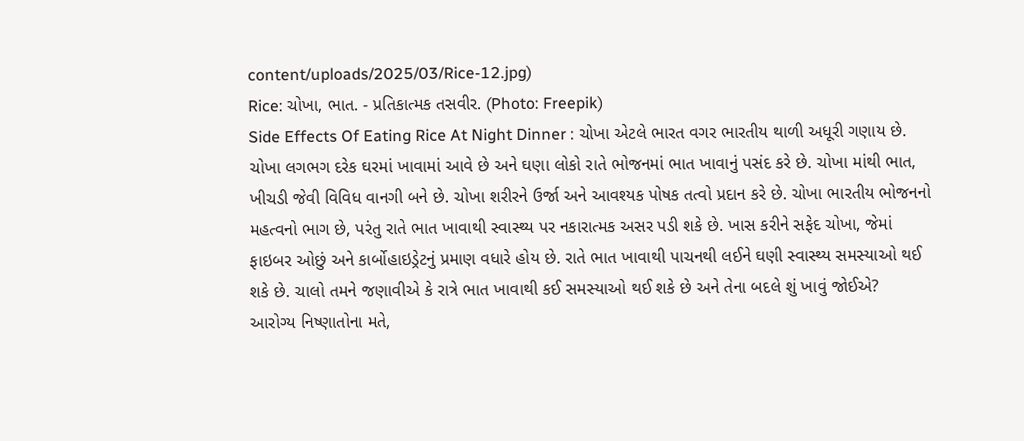content/uploads/2025/03/Rice-12.jpg)
Rice: ચોખા, ભાત. - પ્રતિકાત્મક તસવીર. (Photo: Freepik)
Side Effects Of Eating Rice At Night Dinner : ચોખા એટલે ભારત વગર ભારતીય થાળી અધૂરી ગણાય છે. ચોખા લગભગ દરેક ઘરમાં ખાવામાં આવે છે અને ઘણા લોકો રાતે ભોજનમાં ભાત ખાવાનું પસંદ કરે છે. ચોખા માંથી ભાત, ખીચડી જેવી વિવિધ વાનગી બને છે. ચોખા શરીરને ઉર્જા અને આવશ્યક પોષક તત્વો પ્રદાન કરે છે. ચોખા ભારતીય ભોજનનો મહત્વનો ભાગ છે, પરંતુ રાતે ભાત ખાવાથી સ્વાસ્થ્ય પર નકારાત્મક અસર પડી શકે છે. ખાસ કરીને સફેદ ચોખા, જેમાં ફાઇબર ઓછું અને કાર્બોહાઇડ્રેટનું પ્રમાણ વધારે હોય છે. રાતે ભાત ખાવાથી પાચનથી લઈને ઘણી સ્વાસ્થ્ય સમસ્યાઓ થઈ શકે છે. ચાલો તમને જણાવીએ કે રાત્રે ભાત ખાવાથી કઈ સમસ્યાઓ થઈ શકે છે અને તેના બદલે શું ખાવું જોઈએ?
આરોગ્ય નિષ્ણાતોના મતે,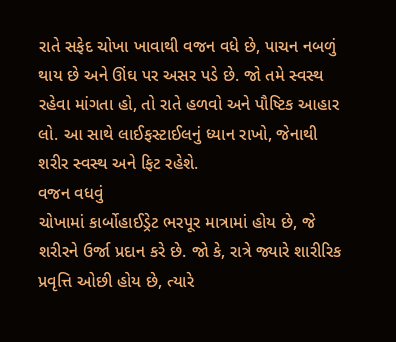રાતે સફેદ ચોખા ખાવાથી વજન વધે છે, પાચન નબળું થાય છે અને ઊંઘ પર અસર પડે છે. જો તમે સ્વસ્થ રહેવા માંગતા હો, તો રાતે હળવો અને પૌષ્ટિક આહાર લો. આ સાથે લાઈફસ્ટાઈલનું ધ્યાન રાખો, જેનાથી શરીર સ્વસ્થ અને ફિટ રહેશે.
વજન વધવું
ચોખામાં કાર્બોહાઈડ્રેટ ભરપૂર માત્રામાં હોય છે, જે શરીરને ઉર્જા પ્રદાન કરે છે. જો કે, રાત્રે જ્યારે શારીરિક પ્રવૃત્તિ ઓછી હોય છે, ત્યારે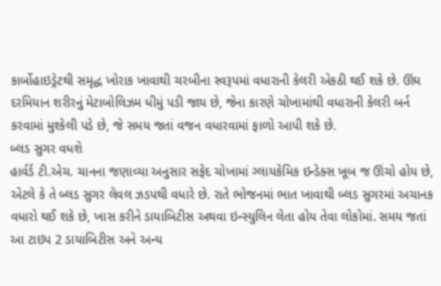કાર્બોહાઇડ્રેટથી સમૃદ્ધ ખોરાક ખાવાથી ચરબીના સ્વરૂપમાં વધારાની કેલરી એકઠી થઈ શકે છે. ઊંઘ દરમિયાન શરીરનું મેટાબોલિઝમ ધીમું પડી જાય છે, જેના કારણે ચોખામાંથી વધારાની કેલરી બર્ન કરવામાં મુશ્કેલી પડે છે, જે સમય જતાં વજન વધારવામાં ફાળો આપી શકે છે.
બ્લડ સુગર વધશે
હાર્વર્ડ ટી.એચ. ચાનના જણાવ્યા અનુસાર સફેદ ચોખામાં ગ્લાયકેમિક ઇન્ડેક્સ ખૂબ જ ઊંચો હોય છે, એટલે કે તે બ્લડ સુગર લેવલ ઝડપથી વધારે છે. રાતે ભોજનમાં ભાત ખાવાથી બ્લડ સુગરમાં અચાનક વધારો થઈ શકે છે, ખાસ કરીને ડાયાબિટીસ અથવા ઇન્સ્યુલિન લેતા હોય તેવા લોકોમાં. સમય જતાં આ ટાઇપ 2 ડાયાબિટીસ અને અન્ય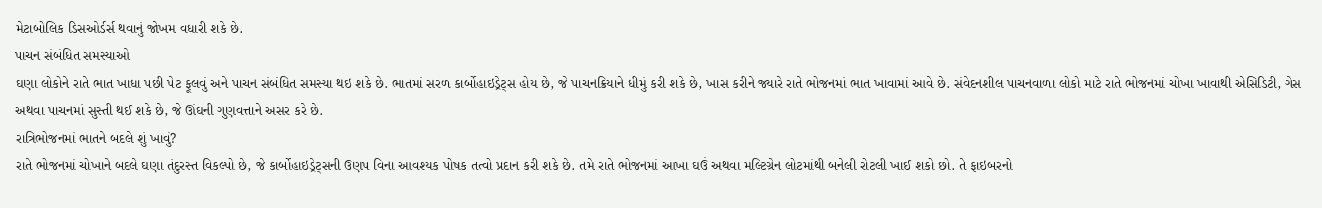મેટાબોલિક ડિસઓર્ડર્સ થવાનું જોખમ વધારી શકે છે.
પાચન સંબંધિત સમસ્યાઓ
ઘણા લોકોને રાતે ભાત ખાધા પછી પેટ ફૂલવું અને પાચન સંબંધિત સમસ્યા થઇ શકે છે. ભાતમાં સરળ કાર્બોહાઇડ્રેટ્સ હોય છે, જે પાચનક્રિયાને ધીમું કરી શકે છે, ખાસ કરીને જ્યારે રાતે ભોજનમાં ભાત ખાવામાં આવે છે. સંવેદનશીલ પાચનવાળા લોકો માટે રાતે ભોજનમાં ચોખા ખાવાથી એસિડિટી, ગેસ અથવા પાચનમાં સુસ્તી થઈ શકે છે, જે ઊંઘની ગુણવત્તાને અસર કરે છે.
રાત્રિભોજનમાં ભાતને બદલે શું ખાવું?
રાતે ભોજનમાં ચોખાને બદલે ઘણા તંદુરસ્ત વિકલ્પો છે, જે કાર્બોહાઇડ્રેટ્સની ઉણપ વિના આવશ્યક પોષક તત્વો પ્રદાન કરી શકે છે. તમે રાતે ભોજનમાં આખા ઘઉં અથવા મલ્ટિગ્રેન લોટમાંથી બનેલી રોટલી ખાઈ શકો છો. તે ફાઇબરનો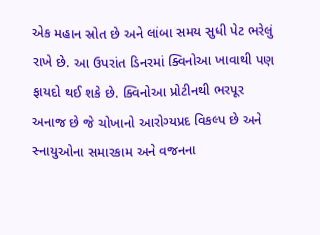એક મહાન સ્રોત છે અને લાંબા સમય સુધી પેટ ભરેલું રાખે છે. આ ઉપરાંત ડિનરમાં ક્વિનોઆ ખાવાથી પણ ફાયદો થઈ શકે છે. ક્વિનોઆ પ્રોટીનથી ભરપૂર અનાજ છે જે ચોખાનો આરોગ્યપ્રદ વિકલ્પ છે અને સ્નાયુઓના સમારકામ અને વજનના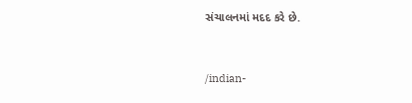સંચાલનમાં મદદ કરે છે.


/indian-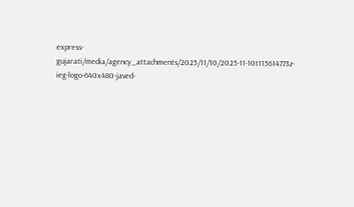express-gujarati/media/agency_attachments/2025/11/10/2025-11-10t115614773z-ieg-logo-640x480-javed-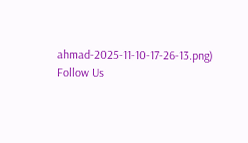ahmad-2025-11-10-17-26-13.png)
Follow Us